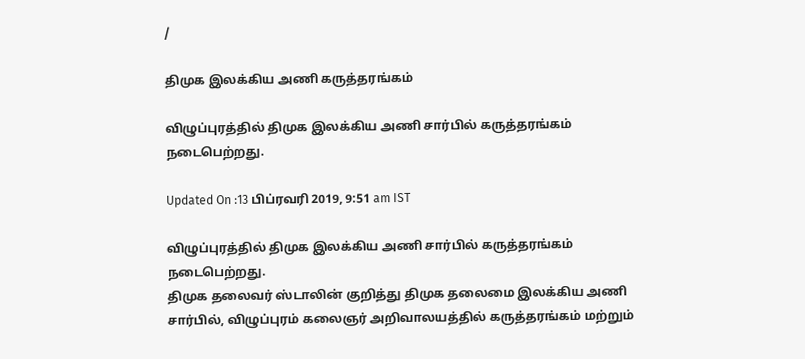/

திமுக இலக்கிய அணி கருத்தரங்கம்

விழுப்புரத்தில் திமுக இலக்கிய அணி சார்பில் கருத்தரங்கம் நடைபெற்றது.

Updated On :13 பிப்ரவரி 2019, 9:51 am IST

விழுப்புரத்தில் திமுக இலக்கிய அணி சார்பில் கருத்தரங்கம் நடைபெற்றது.
திமுக தலைவர் ஸ்டாலின் குறித்து திமுக தலைமை இலக்கிய அணி சார்பில், விழுப்புரம் கலைஞர் அறிவாலயத்தில் கருத்தரங்கம் மற்றும்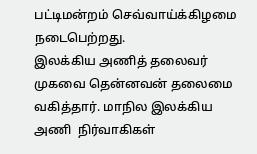பட்டிமன்றம் செவ்வாய்க்கிழமை நடைபெற்றது.
இலக்கிய அணித் தலைவர் முகவை தென்னவன் தலைமை வகித்தார். மாநில இலக்கிய அணி  நிர்வாகிகள்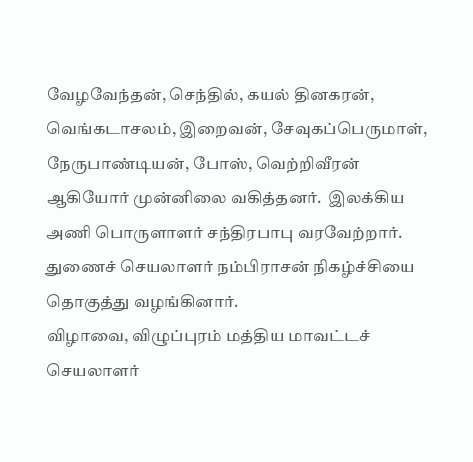வேழவேந்தன், செந்தில், கயல் தினகரன், வெங்கடாசலம், இறைவன், சேவுகப்பெருமாள், நேருபாண்டியன், போஸ், வெற்றிவீரன் ஆகியோர் முன்னிலை வகித்தனர்.  இலக்கிய அணி பொருளாளர் சந்திரபாபு வரவேற்றார். துணைச் செயலாளர் நம்பிராசன் நிகழ்ச்சியை தொகுத்து வழங்கினார்.
விழாவை, விழுப்புரம் மத்திய மாவட்டச் செயலாளர்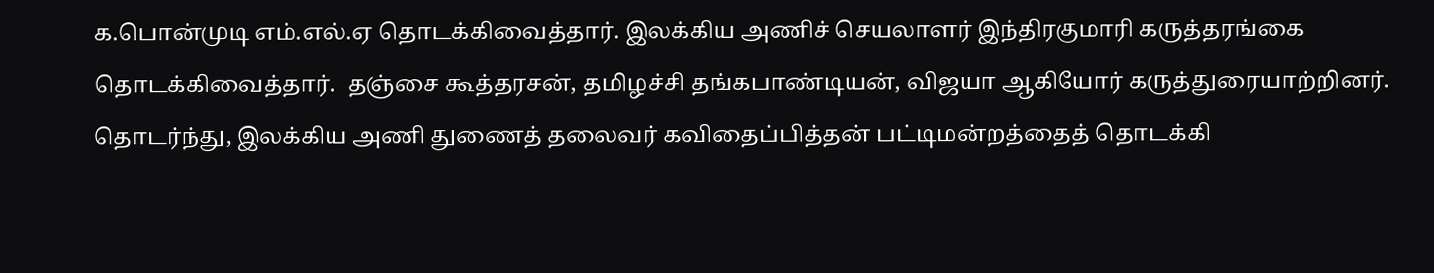க.பொன்முடி எம்.எல்.ஏ தொடக்கிவைத்தார். இலக்கிய அணிச் செயலாளர் இந்திரகுமாரி கருத்தரங்கை தொடக்கிவைத்தார்.  தஞ்சை கூத்தரசன், தமிழச்சி தங்கபாண்டியன், விஜயா ஆகியோர் கருத்துரையாற்றினர்.
தொடர்ந்து, இலக்கிய அணி துணைத் தலைவர் கவிதைப்பித்தன் பட்டிமன்றத்தைத் தொடக்கி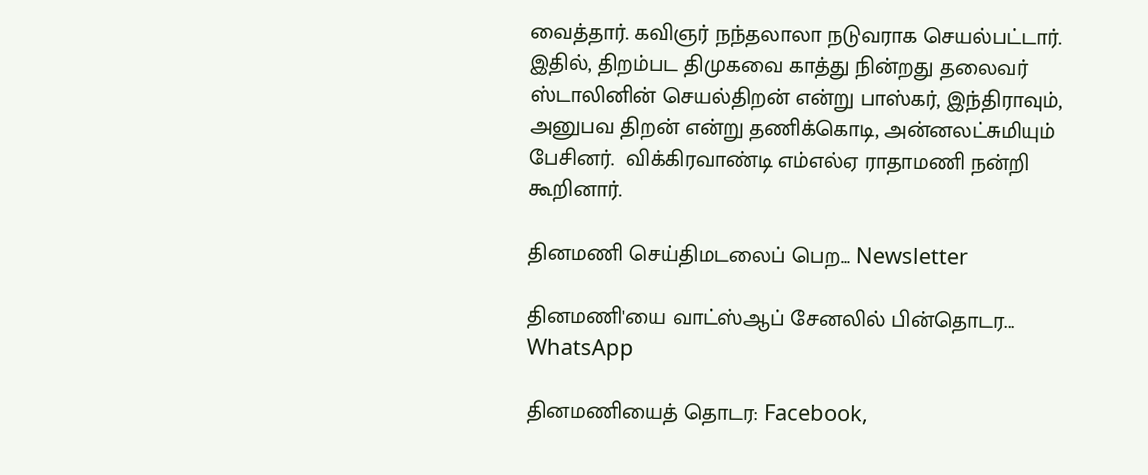வைத்தார். கவிஞர் நந்தலாலா நடுவராக செயல்பட்டார். இதில், திறம்பட திமுகவை காத்து நின்றது தலைவர் ஸ்டாலினின் செயல்திறன் என்று பாஸ்கர், இந்திராவும், அனுபவ திறன் என்று தணிக்கொடி, அன்னலட்சுமியும் பேசினர்.  விக்கிரவாண்டி எம்எல்ஏ ராதாமணி நன்றி கூறினார்.

தினமணி செய்திமடலைப் பெற... Newsletter

தினமணி'யை வாட்ஸ்ஆப் சேனலில் பின்தொடர... WhatsApp

தினமணியைத் தொடர: Facebook,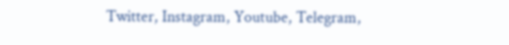Twitter, Instagram, Youtube, Telegram,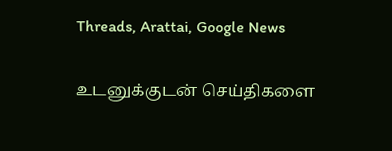Threads, Arattai, Google News

உடனுக்குடன் செய்திகளை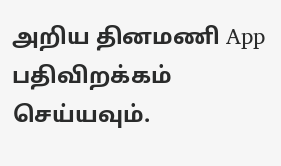அறிய தினமணி App பதிவிறக்கம் செய்யவும்.